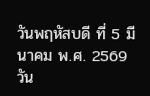วันพฤหัสบดี ที่ 5 มีนาคม พ.ศ. 2569
วัน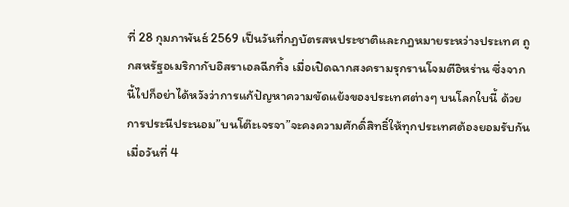ที่ 28 กุมภาพันธ์ 2569 เป็นวันที่กฎบัตรสหประชาติและกฎหมายระหว่างประเทศ ถูกสหรัฐอเมริกากับอิสราเอลฉีกทิ้ง เมื่อเปิดฉากสงครามรุกรานโจมตีอิหร่าน ซึ่งจากนี้ไปก็อย่าได้หวังว่าการแก้ปัญหาความขัดแย้งของประเทศต่างๆ บนโลกใบนี้ ด้วยการประนีประนอม”บนโต๊ะเจรจา”จะคงความศักดิ์สิทธิ์ให้ทุกประเทศต้องยอมรับกัน
เมื่อวันที่ 4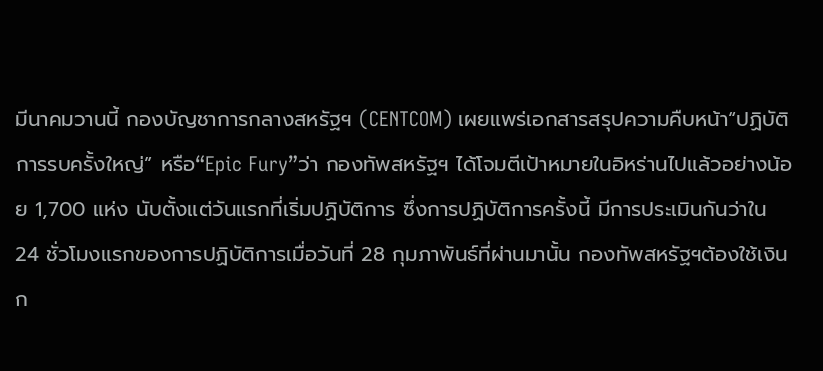มีนาคมวานนี้ กองบัญชาการกลางสหรัฐฯ (CENTCOM) เผยแพร่เอกสารสรุปความคืบหน้า“ปฏิบัติการรบครั้งใหญ่” หรือ“Epic Fury”ว่า กองทัพสหรัฐฯ ได้โจมตีเป้าหมายในอิหร่านไปแล้วอย่างน้อย 1,700 แห่ง นับตั้งแต่วันแรกที่เริ่มปฏิบัติการ ซึ่งการปฏิบัติการครั้งนี้ มีการประเมินกันว่าใน 24 ชั่วโมงแรกของการปฏิบัติการเมื่อวันที่ 28 กุมภาพันธ์ที่ผ่านมานั้น กองทัพสหรัฐฯต้องใช้เงินก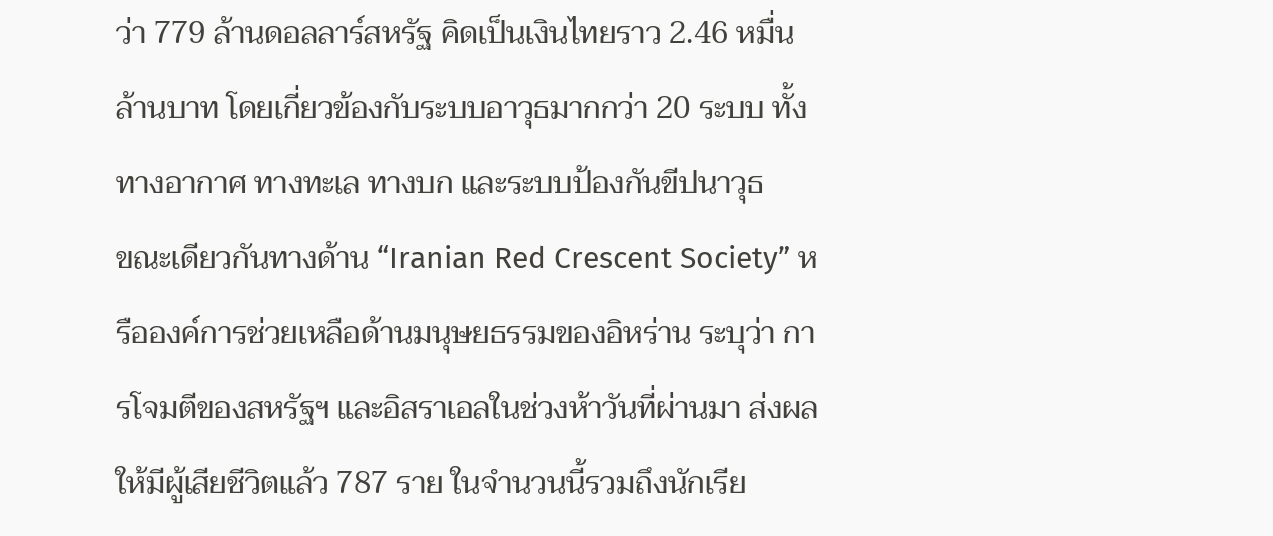ว่า 779 ล้านดอลลาร์สหรัฐ คิดเป็นเงินไทยราว 2.46 หมื่นล้านบาท โดยเกี่ยวข้องกับระบบอาวุธมากกว่า 20 ระบบ ทั้งทางอากาศ ทางทะเล ทางบก และระบบป้องกันขีปนาวุธ
ขณะเดียวกันทางด้าน “Iranian Red Crescent Society” หรือองค์การช่วยเหลือด้านมนุษยธรรมของอิหร่าน ระบุว่า การโจมตีของสหรัฐฯ และอิสราเอลในช่วงห้าวันที่ผ่านมา ส่งผลให้มีผู้เสียชีวิตแล้ว 787 ราย ในจำนวนนี้รวมถึงนักเรีย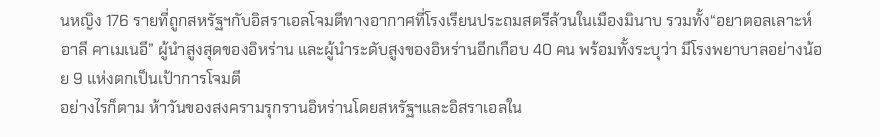นหญิง 176 รายที่ถูกสหรัฐฯกับอิสราเอลโจมตีทางอากาศที่โรงเรียนประถมสตรีล้วนในเมืองมินาบ รวมทั้ง“อยาตอลเลาะห์ อาลี คาเมเนอี” ผู้นำสูงสุดของอิหร่าน และผู้นำระดับสูงของอิหร่านอีกเกือบ 40 คน พร้อมทั้งระบุว่า มีโรงพยาบาลอย่างน้อย 9 แห่งตกเป็นเป้าการโจมตี
อย่างไรก็ตาม ห้าวันของสงครามรุกรานอิหร่านโดยสหรัฐฯและอิสราเอลใน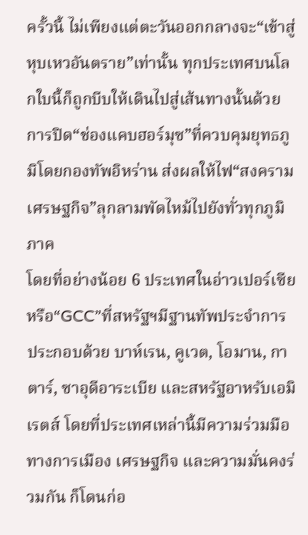ครั้วนี้ ไม่เพียงแต่ตะวันออกกลางจะ“เข้าสู่หุบเหวอันตราย”เท่านั้น ทุกประเทศบนโลกใบนี้ก็ถูกบีบให้เดินไปสู่เส้นทางนั้นด้วย การปิด“ช่องแคบฮอร์มุซ”ที่ควบคุมยุทธภูมิโดยกองทัพอิหร่าน ส่งผลให้ไฟ“สงครามเศรษฐกิจ”ลุกลามพัดไหม้ไปยังทั่วทุกภูมิภาค
โดยที่อย่างน้อย 6 ประเทศในอ่าวเปอร์เซีย หรือ“GCC”ที่สหรัฐฯมีฐานทัพประจำการ ประกอบด้วย บาห์เรน, คูเวต, โอมาน, กาตาร์, ซาอุดีอาระเบีย และสหรัฐอาหรับเอมิเรตส์ โดยที่ประเทศเหล่านี้มีความร่วมมือทางการเมือง เศรษฐกิจ และความมั่นคงร่วมกัน ก็โดนก่อ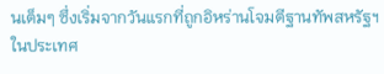นเต็มๆ ซึ่งเริ่มจากวันแรกที่ถูกอิหร่านโจมตีฐานทัพสหรัฐฯในประเทศ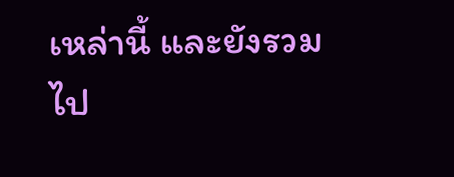เหล่านี้ และยังรวมไป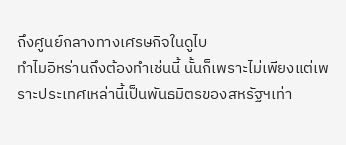ถึงศูนย์กลางทางเศรษกิจในดูไบ
ทำไมอิหร่านถึงต้องทำเช่นนี้ นั้นก็เพราะไม่เพียงแต่เพราะประเทศเหล่านี้เป็นพันธมิตรของสหรัฐฯเท่า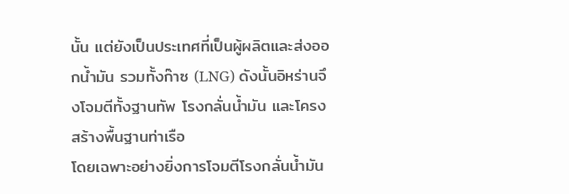นั้น แต่ยังเป็นประเทศที่เป็นผู้ผลิตและส่งออกน้ำมัน รวมทั้งก๊าซ (LNG) ดังนั้นอิหร่านจึงโจมตีทั้งฐานทัพ โรงกลั่นน้ำมัน และโครงสร้างพื้นฐานท่าเรือ
โดยเฉพาะอย่างยิ่งการโจมตีโรงกลั่นน้ำมัน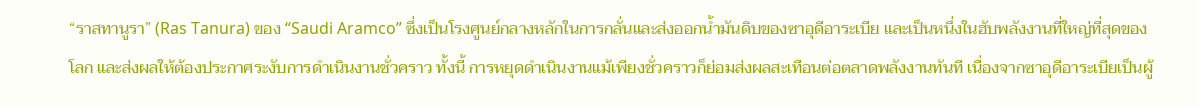“ราสทานูรา” (Ras Tanura) ของ “Saudi Aramco” ซึ่งเป็นโรงศูนย์กลางหลักในการกลั่นและส่งออกน้ำมันดิบของซาอุดีอาระเบีย และเป็นหนึ่งในฮับพลังงานที่ใหญ่ที่สุดของโลก และส่งผลให้ต้องประกาศระงับการดำเนินงานชั่วคราว ทั้งนี้ การหยุดดำเนินงานแม้เพียงชั่วคราวก็ย่อมส่งผลสะเทือนต่อตลาดพลังงานทันที เนื่องจากซาอุดีอาระเบียเป็นผู้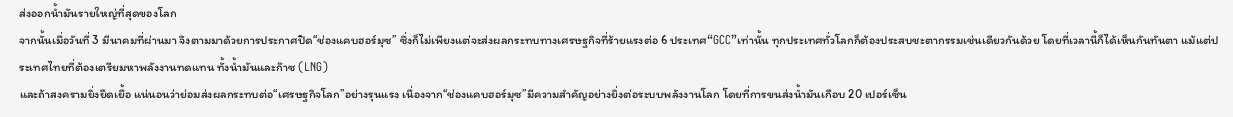ส่งออกน้ำมันรายใหญ่ที่สุดของโลก
จากนั้นเมื่อวันที่ 3 มีนาคมที่ผ่านมา จึงตามมาด้วยการประกาศปิด“ช่องแคบฮอร์มุซ” ซึ่งก็ไม่เพียงแต่จะส่งผลกระทบทางเศรษฐกิจที่ร้ายแรงต่อ 6 ประเทศ“GCC”เท่านั้น ทุกประเทศทั่วโลกก็ต้องประสบชะตากรรมเช่นเดียวกันด้วย โดยที่เวลานี้ก็ได้เห็นกันทันตา แม้แต่ประเทศไทยที่ต้องเตรียมหาพลังงานทดแทน ทั้งน้ำมันและก๊าซ (LNG)
และถ้าสงครามยิ่งยืดเยื้อ แน่นอนว่าย่อมส่งผลกระทบต่อ“เศรษฐกิจโลก”อย่างรุนแรง เนื่องจาก“ช่องแคบฮอร์มุซ”มีความสำคัญอย่างยิ่งต่อระบบพลังงานโลก โดยที่การขนส่งน้ำมันเกือบ 20 เปอร์เซ็น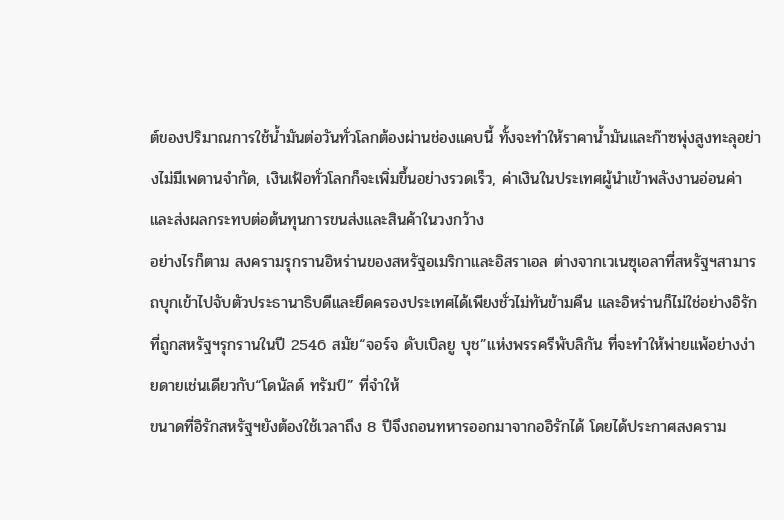ต์ของปริมาณการใช้น้ำมันต่อวันทั่วโลกต้องผ่านช่องแคบนี้ ทั้งจะทำให้ราคาน้ำมันและก๊าซพุ่งสูงทะลุอย่างไม่มีเพดานจำกัด, เงินเฟ้อทั่วโลกก็จะเพิ่มขึ้นอย่างรวดเร็ว, ค่าเงินในประเทศผู้นำเข้าพลังงานอ่อนค่า และส่งผลกระทบต่อต้นทุนการขนส่งและสินค้าในวงกว้าง
อย่างไรก็ตาม สงครามรุกรานอิหร่านของสหรัฐอเมริกาและอิสราเอล ต่างจากเวเนซุเอลาที่สหรัฐฯสามารถบุกเข้าไปจับตัวประธานาธิบดีและยึดครองประเทศได้เพียงชั่วไม่ทันข้ามคืน และอิหร่านก็ไม่ใช่อย่างอิรักที่ถูกสหรัฐฯรุกรานในปี 2546 สมัย“จอร์จ ดับเบิลยู บุช”แห่งพรรครีพับลิกัน ที่จะทำให้พ่ายแพ้อย่างง่ายดายเช่นเดียวกับ“โดนัลด์ ทรัมป์” ที่จำให้
ขนาดที่อิรักสหรัฐฯยังต้องใช้เวลาถึง 8 ปีจึงถอนทหารออกมาจากออิรักได้ โดยได้ประกาศสงคราม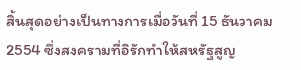สิ้นสุดอย่างเป็นทางการเมื่อวันที่ 15 ธันวาคม 2554 ซึ่งสงครามที่อิรักทำให้สหรัฐสูญ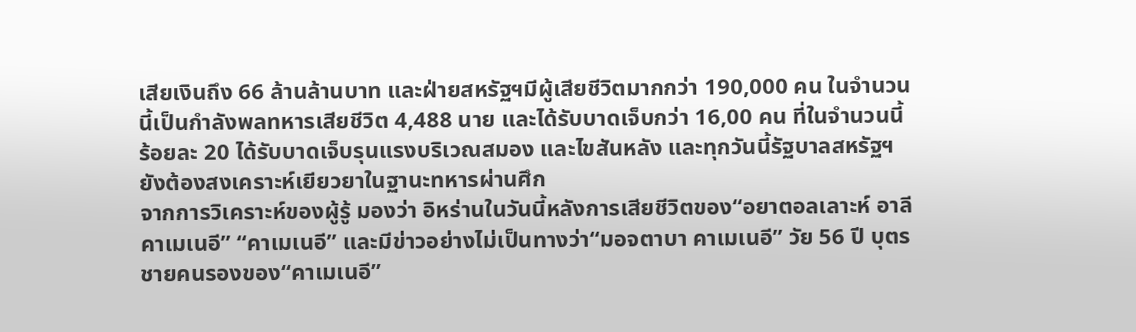เสียเงินถึง 66 ล้านล้านบาท และฝ่ายสหรัฐฯมีผู้เสียชีวิตมากกว่า 190,000 คน ในจำนวนนี้เป็นกำลังพลทหารเสียชีวิต 4,488 นาย และได้รับบาดเจ็บกว่า 16,00 คน ที่ในจำนวนนี้ร้อยละ 20 ได้รับบาดเจ็บรุนแรงบริเวณสมอง และไขสันหลัง และทุกวันนี้รัฐบาลสหรัฐฯยังต้องสงเคราะห์เยียวยาในฐานะทหารผ่านศึก
จากการวิเคราะห์ของผู้รู้ มองว่า อิหร่านในวันนี้หลังการเสียชีวิตของ“อยาตอลเลาะห์ อาลี คาเมเนอี” “คาเมเนอี” และมีข่าวอย่างไม่เป็นทางว่า“มอจตาบา คาเมเนอี” วัย 56 ปี บุตรชายคนรองของ“คาเมเนอี”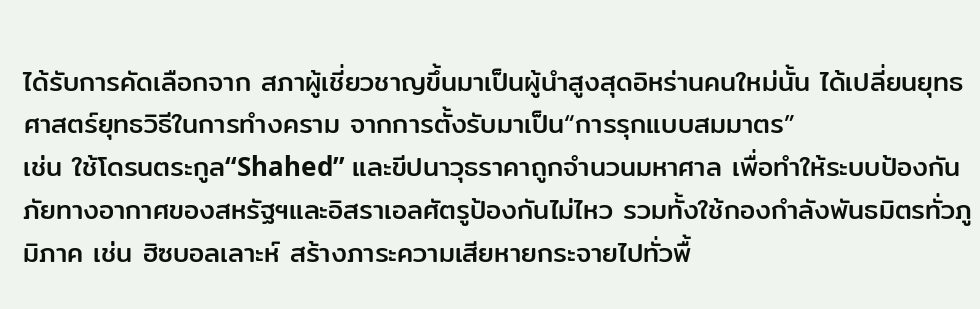ได้รับการคัดเลือกจาก สภาผู้เชี่ยวชาญขึ้นมาเป็นผู้นำสูงสุดอิหร่านคนใหม่นั้น ได้เปลี่ยนยุทธศาสตร์ยุทธวิธีในการทำงคราม จากการตั้งรับมาเป็น“การรุกแบบสมมาตร”
เช่น ใช้โดรนตระกูล“Shahed” และขีปนาวุธราคาถูกจำนวนมหาศาล เพื่อทำให้ระบบป้องกันภัยทางอากาศของสหรัฐฯและอิสราเอลศัตรูป้องกันไม่ไหว รวมทั้งใช้กองกำลังพันธมิตรทั่วภูมิภาค เช่น ฮิซบอลเลาะห์ สร้างภาระความเสียหายกระจายไปทั่วพื้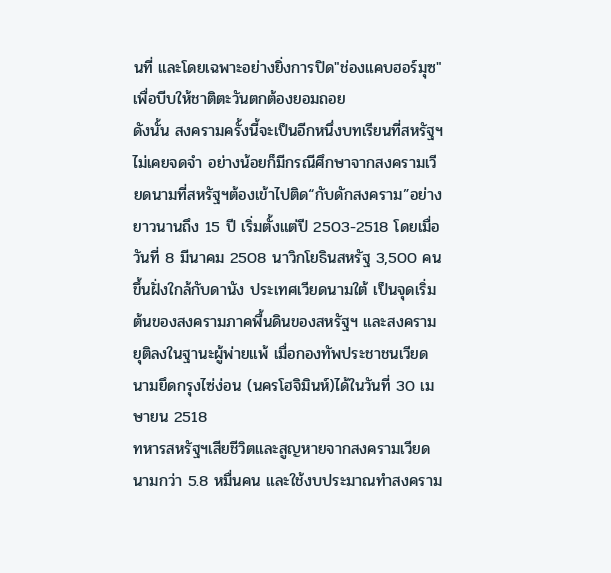นที่ และโดยเฉพาะอย่างยิ่งการปิด"ช่องแคบฮอร์มุซ"เพื่อบีบให้ชาติตะวันตกต้องยอมถอย
ดังนั้น สงครามครั้งนี้จะเป็นอีกหนึ่งบทเรียนที่สหรัฐฯไม่เคยจดจำ อย่างน้อยก็มีกรณีศึกษาจากสงครามเวียดนามที่สหรัฐฯต้องเข้าไปติด“กับดักสงคราม”อย่างยาวนานถึง 15 ปี เริ่มตั้งแต่ปี 2503-2518 โดยเมื่อวันที่ 8 มีนาคม 2508 นาวิกโยธินสหรัฐ 3,500 คน ขึ้นฝั่งใกล้กับดานัง ประเทศเวียดนามใต้ เป็นจุดเริ่มต้นของสงครามภาคพื้นดินของสหรัฐฯ และสงครามยุติลงในฐานะผู้พ่ายแพ้ เมื่อกองทัพประชาชนเวียดนามยึดกรุงไซ่ง่อน (นครโฮจิมินห์)ได้ในวันที่ 30 เมษายน 2518
ทหารสหรัฐฯเสียชีวิตและสูญหายจากสงครามเวียดนามกว่า 5.8 หมื่นคน และใช้งบประมาณทำสงคราม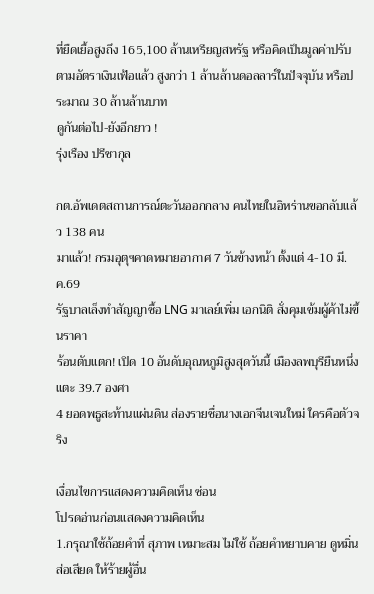ที่ยืดเยื้อสูงถึง 165,100 ล้านเหรียญสหรัฐ หรือคิดเป็นมูลค่าปรับตามอัตราเงินเฟ้อแล้ว สูงกว่า 1 ล้านล้านดอลลาร์ในปัจจุบัน หรือประมาณ 30 ล้านล้านบาท
ดูกันต่อไป-ยังอีกยาว !
รุ่งเรือง ปรีชากุล

กต.อัพเดตสถานการณ์ตะวันออกกลาง คนไทยในอิหร่านขอกลับแล้ว 138 คน
มาแล้ว! กรมอุตุฯคาดหมายอากาศ 7 วันข้างหน้า ตั้งแต่ 4-10 มี.ค.69
รัฐบาลเล็งทำสัญญาซื้อ LNG มาเลย์เพิ่ม เอกนิติ สั่งคุมเข้มผู้ค้าไม่ขึ้นราคา
ร้อนตับแตก! เปิด 10 อันดับอุณหภูมิสูงสุดวันนี้ เมืองลพบุรียืนหนึ่ง แตะ 39.7 องศา
4 ยอดพธูสะท้านแผ่นดิน ส่องรายชื่อนางเอกจีนเจนใหม่ ใครคือตัวจริง

เงื่อนไขการแสดงความคิดเห็น ซ่อน
โปรดอ่านก่อนแสดงความคิดเห็น
1.กรุณาใช้ถ้อยคำที่ สุภาพ เหมาะสม ไม่ใช้ ถ้อยคำหยาบคาย ดูหมิ่น ส่อเสียด ให้ร้ายผู้อื่น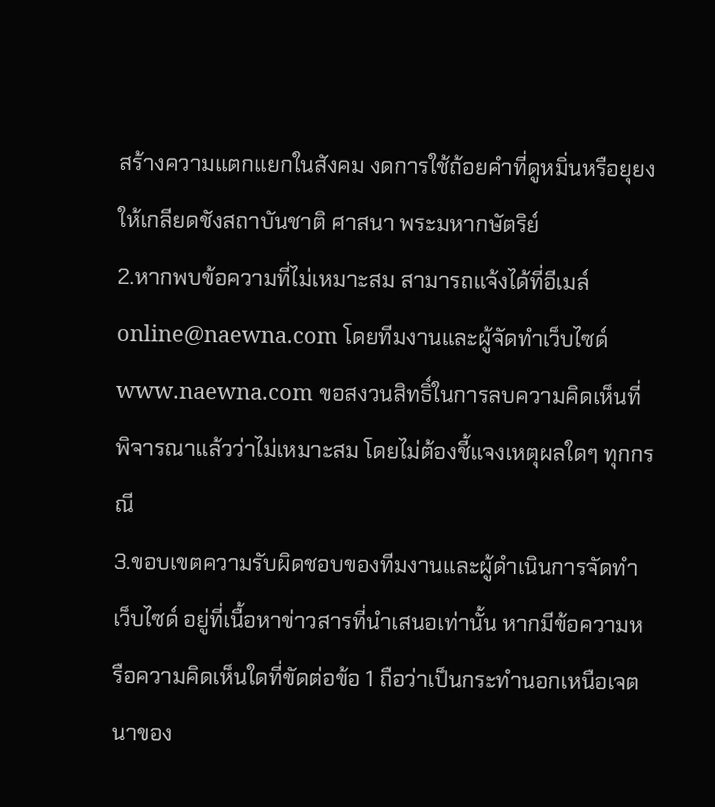สร้างความแตกแยกในสังคม งดการใช้ถ้อยคำที่ดูหมิ่นหรือยุยงให้เกลียดชังสถาบันชาติ ศาสนา พระมหากษัตริย์
2.หากพบข้อความที่ไม่เหมาะสม สามารถแจ้งได้ที่อีเมล์ online@naewna.com โดยทีมงานและผู้จัดทำเว็บไซด์ www.naewna.com ขอสงวนสิทธิ์ในการลบความคิดเห็นที่พิจารณาแล้วว่าไม่เหมาะสม โดยไม่ต้องชี้แจงเหตุผลใดๆ ทุกกรณี
3.ขอบเขตความรับผิดชอบของทีมงานและผู้ดำเนินการจัดทำเว็บไซด์ อยู่ที่เนื้อหาข่าวสารที่นำเสนอเท่านั้น หากมีข้อความหรือความคิดเห็นใดที่ขัดต่อข้อ 1 ถือว่าเป็นกระทำนอกเหนือเจตนาของ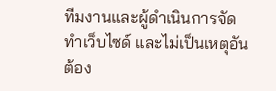ทีมงานและผู้ดำเนินการจัดทำเว็บไซด์ และไม่เป็นเหตุอันต้อง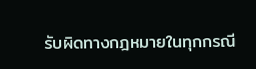รับผิดทางกฎหมายในทุกกรณี